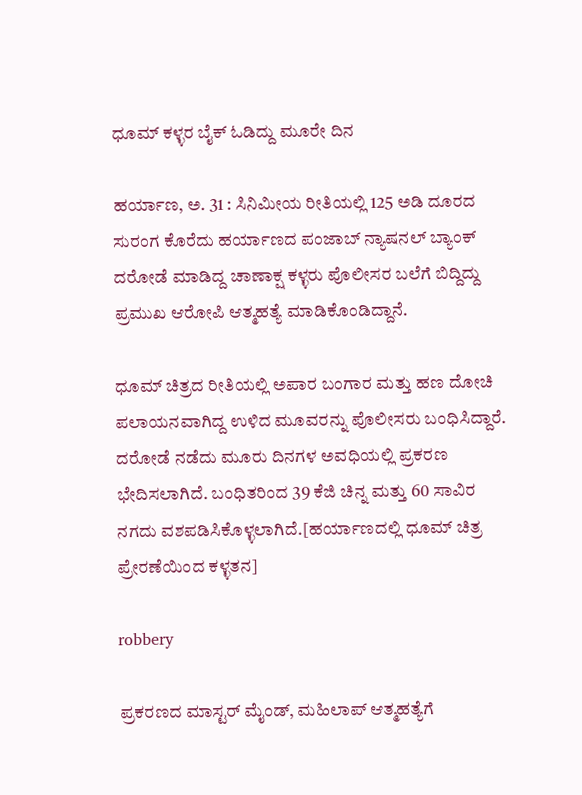ಧೂಮ್ ಕಳ್ಳರ ಬೈಕ್ ಓಡಿದ್ದು ಮೂರೇ ದಿನ

ಹರ್ಯಾಣ, ಅ. 31 : ಸಿನಿಮೀಯ ರೀತಿಯಲ್ಲಿ 125 ಅಡಿ ದೂರದ ಸುರಂಗ ಕೊರೆದು ಹರ್ಯಾಣದ ಪಂಜಾಬ್ ನ್ಯಾಷನಲ್ ಬ್ಯಾಂಕ್‌ ದರೋಡೆ ಮಾಡಿದ್ದ ಚಾಣಾಕ್ಷ ಕಳ್ಳರು ಪೊಲೀಸರ ಬಲೆಗೆ ಬಿದ್ದಿದ್ದು ಪ್ರಮುಖ ಆರೋಪಿ ಆತ್ಮಹತ್ಯೆ ಮಾಡಿಕೊಂಡಿದ್ದಾನೆ.

ಧೂಮ್ ಚಿತ್ರದ ರೀತಿಯಲ್ಲಿ ಅಪಾರ ಬಂಗಾರ ಮತ್ತು ಹಣ ದೋಚಿ ಪಲಾಯನವಾಗಿದ್ದ ಉಳಿದ ಮೂವರನ್ನು ಪೊಲೀಸರು ಬಂಧಿಸಿದ್ದಾರೆ. ದರೋಡೆ ನಡೆದು ಮೂರು ದಿನಗಳ ಅವಧಿಯಲ್ಲಿ ಪ್ರಕರಣ ಭೇದಿಸಲಾಗಿದೆ. ಬಂಧಿತರಿಂದ 39 ಕೆಜಿ ಚಿನ್ನ ಮತ್ತು 60 ಸಾವಿರ ನಗದು ವಶಪಡಿಸಿಕೊಳ್ಳಲಾಗಿದೆ.[ಹರ್ಯಾಣದಲ್ಲಿ ಧೂಮ್ ಚಿತ್ರ ಪ್ರೇರಣೆಯಿಂದ ಕಳ್ಳತನ]

robbery

ಪ್ರಕರಣದ ಮಾಸ್ಟರ್ ಮೈಂಡ್, ಮಹಿಲಾಪ್ ಆತ್ಮಹತ್ಯೆಗೆ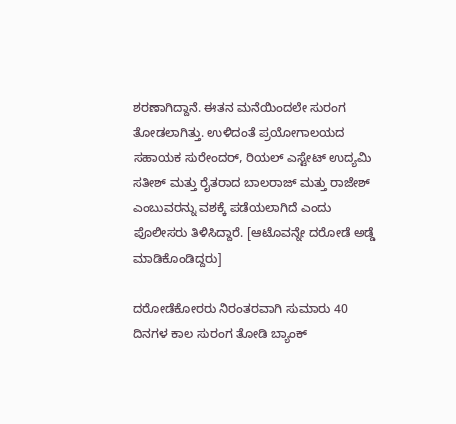ಶರಣಾಗಿದ್ದಾನೆ. ಈತನ ಮನೆಯಿಂದಲೇ ಸುರಂಗ ತೋಡಲಾಗಿತ್ತು. ಉಳಿದಂತೆ ಪ್ರಯೋಗಾಲಯದ ಸಹಾಯಕ ಸುರೇಂದರ್, ರಿಯಲ್ ಎಸ್ಟೇಟ್ ಉದ್ಯಮಿ ಸತೀಶ್ ಮತ್ತು ರೈತರಾದ ಬಾಲರಾಜ್ ಮತ್ತು ರಾಜೇಶ್ ಎಂಬುವರನ್ನು ವಶಕ್ಕೆ ಪಡೆಯಲಾಗಿದೆ ಎಂದು ಪೊಲೀಸರು ತಿಳಿಸಿದ್ದಾರೆ. [ಆಟೊವನ್ನೇ ದರೋಡೆ ಅಡ್ಡೆ ಮಾಡಿಕೊಂಡಿದ್ದರು]

ದರೋಡೆಕೋರರು ನಿರಂತರವಾಗಿ ಸುಮಾರು 40 ದಿನಗಳ ಕಾಲ ಸುರಂಗ ತೋಡಿ ಬ್ಯಾಂಕ್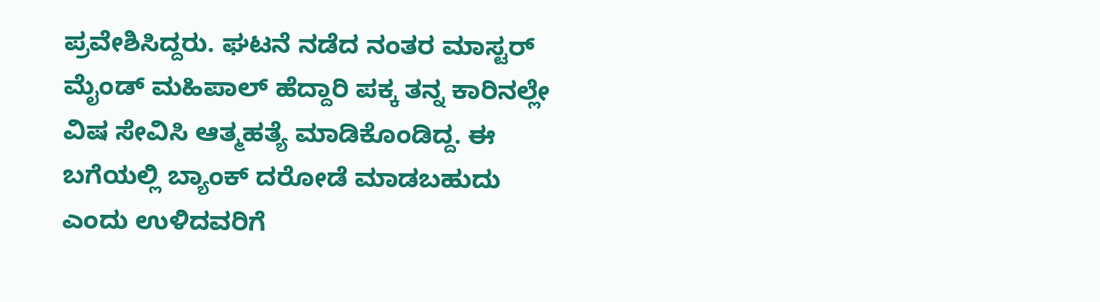ಪ್ರವೇಶಿಸಿದ್ದರು. ಘಟನೆ ನಡೆದ ನಂತರ ಮಾಸ್ಟರ್ ಮೈಂಡ್ ಮಹಿಪಾಲ್ ಹೆದ್ದಾರಿ ಪಕ್ಕ ತನ್ನ ಕಾರಿನಲ್ಲೇ ವಿಷ ಸೇವಿಸಿ ಆತ್ಮಹತ್ಯೆ ಮಾಡಿಕೊಂಡಿದ್ದ. ಈ ಬಗೆಯಲ್ಲಿ ಬ್ಯಾಂಕ್ ದರೋಡೆ ಮಾಡಬಹುದು ಎಂದು ಉಳಿದವರಿಗೆ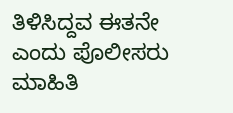ತಿಳಿಸಿದ್ದವ ಈತನೇ ಎಂದು ಪೊಲೀಸರು ಮಾಹಿತಿ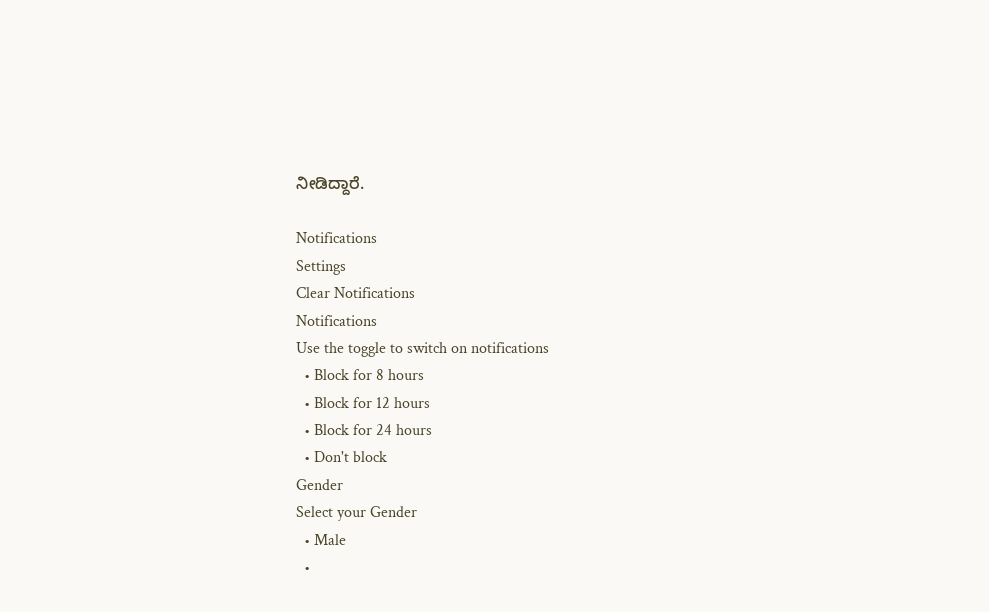ನೀಡಿದ್ದಾರೆ.

Notifications
Settings
Clear Notifications
Notifications
Use the toggle to switch on notifications
  • Block for 8 hours
  • Block for 12 hours
  • Block for 24 hours
  • Don't block
Gender
Select your Gender
  • Male
  •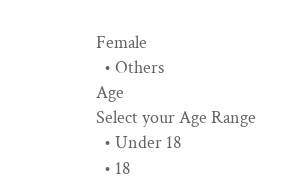Female
  • Others
Age
Select your Age Range
  • Under 18
  • 18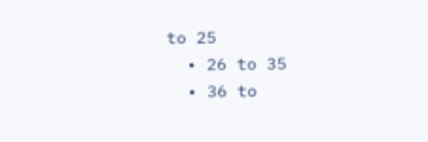to 25
  • 26 to 35
  • 36 to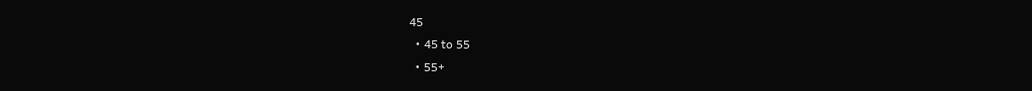45
  • 45 to 55
  • 55+